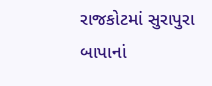રાજકોટમાં સુરાપુરા બાપાનાં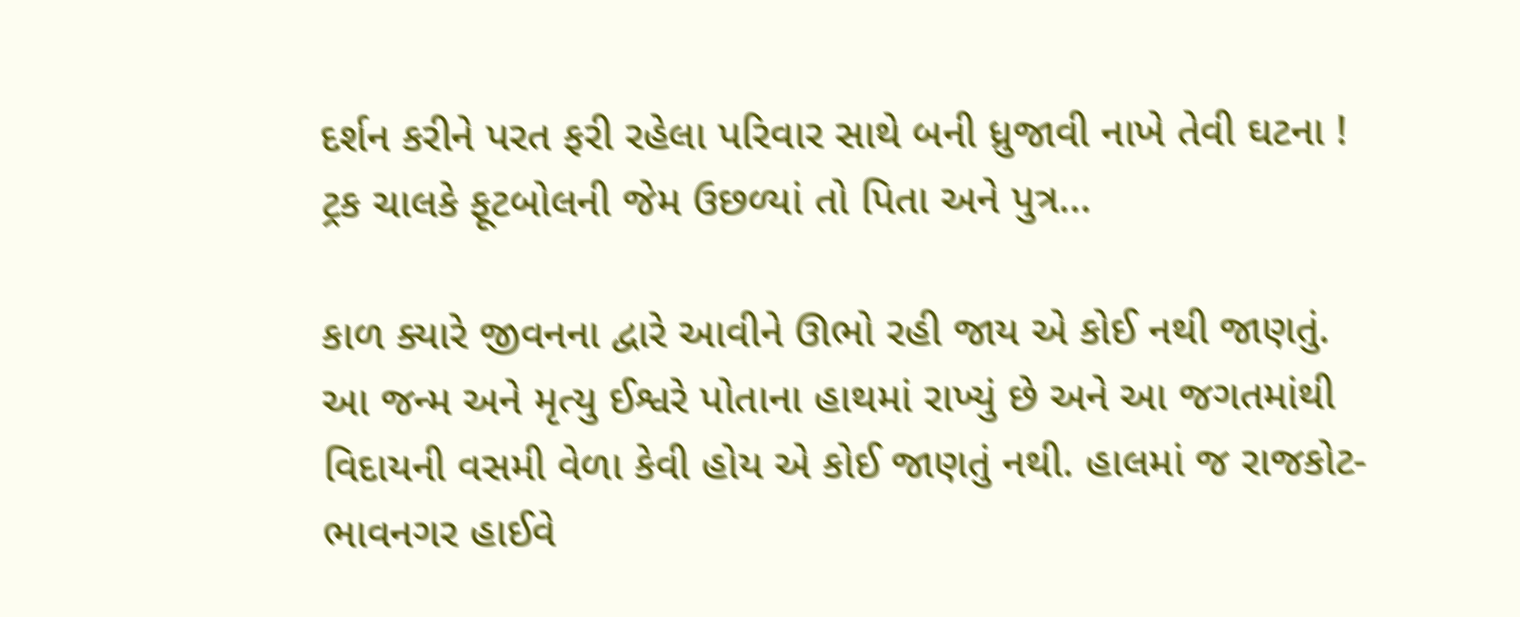દર્શન કરીને પરત ફરી રહેલા પરિવાર સાથે બની ધ્રુજાવી નાખે તેવી ઘટના ! ટ્રક ચાલકે ફૂટબોલની જેમ ઉછળ્યાં તો પિતા અને પુત્ર…

કાળ ક્યારે જીવનના દ્વારે આવીને ઊભો રહી જાય એ કોઈ નથી જાણતું. આ જન્મ અને મૃત્યુ ઈશ્વરે પોતાના હાથમાં રાખ્યું છે અને આ જગતમાંથી વિદાયની વસમી વેળા કેવી હોય એ કોઈ જાણતું નથી. હાલમાં જ રાજકોટ-ભાવનગર હાઈવે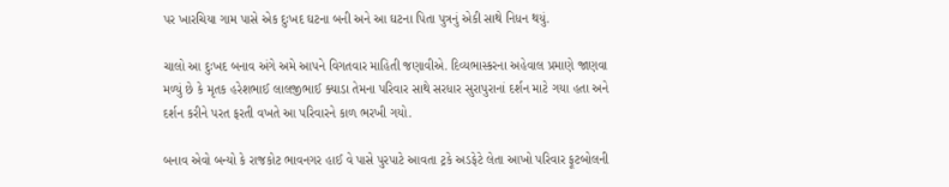પર ખારચિયા ગામ પાસે એક દુઃખદ ઘટના બની અને આ ઘટના પિતા પુત્રનું એકી સાથે નિધન થયું.

ચાલો આ દુઃખદ બનાવ અંગે અમે આપને વિગતવાર માહિતી જણાવીએ. દિવ્યભાસ્કરના અહેવાલ પ્રમાણે જાણવા મળ્યું છે કે મૃતક હરેશભાઈ લાલજીભાઈ ક્યાડા તેમના પરિવાર સાથે સરધાર સુરાપુરાનાં દર્શન માટે ગયા હતા અને દર્શન કરીને પરત ફરતી વખતે આ પરિવારને કાળ ભરખી ગયો.

બનાવ એવો બન્યો કે રાજકોટ ભાવનગર હાઈ વે પાસે પુરપાટે આવતા ટ્રકે અડફેટે લેતા આખો પરિવાર ફૂટબોલની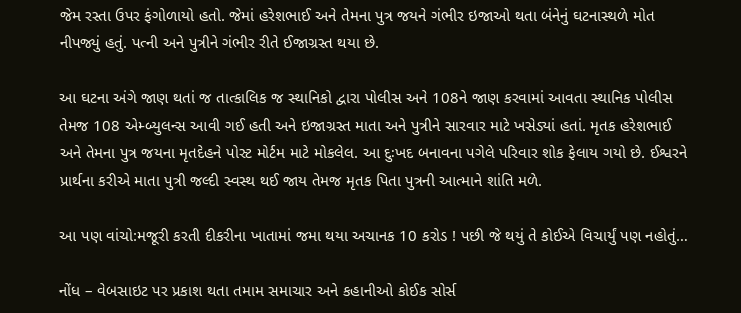જેમ રસ્તા ઉપર ફંગોળાયો હતો. જેમાં હરેશભાઈ અને તેમના પુત્ર જયને ગંભીર ઇજાઓ થતા બંનેનું ઘટનાસ્થળે મોત નીપજ્યું હતું. પત્ની અને પુત્રીને ગંભીર રીતે ઈજાગ્રસ્ત થયા છે.

આ ઘટના અંગે જાણ થતાં જ તાત્કાલિક જ સ્થાનિકો દ્વારા પોલીસ અને 108ને જાણ કરવામાં આવતા સ્થાનિક પોલીસ તેમજ 108 એમ્બ્યુલન્સ આવી ગઈ હતી અને ઇજાગ્રસ્ત માતા અને પુત્રીને સારવાર માટે ખસેડ્યાં હતાં. મૃતક હરેશભાઈ અને તેમના પુત્ર જયના મૃતદેહને પોસ્ટ મોર્ટમ માટે મોકલેલ. આ દુઃખદ બનાવના પગેલે પરિવાર શોક ફેલાય ગયો છે. ઈશ્વરને પ્રાર્થના કરીએ માતા પુત્રી જલ્દી સ્વસ્થ થઈ જાય તેમજ મૃતક પિતા પુત્રની આત્માને શાંતિ મળે.

આ પણ વાંચો:મજૂરી કરતી દીકરીના ખાતામાં જમા થયા અચાનક 10 કરોડ ! પછી જે થયું તે કોઈએ વિચાર્યું પણ નહોતું…

નોંધ – વેબસાઇટ પર પ્રકાશ થતા તમામ સમાચાર અને કહાનીઓ કોઈક સોર્સ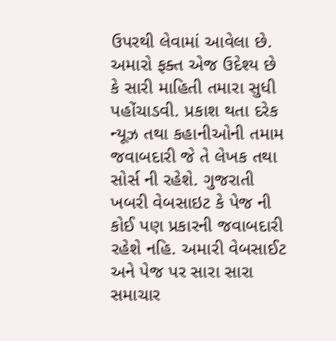ઉપરથી લેવામાં આવેલા છે. અમારો ફક્ત એજ ઉદેશ્ય છે કે સારી માહિતી તમારા સુધી પહોંચાડવી. પ્રકાશ થતા દરેક ન્યૂઝ તથા કહાનીઓની તમામ જવાબદારી જે તે લેખક તથા સોર્સ ની રહેશે. ગુજરાતી ખબરી વેબસાઇટ કે પેજ ની કોઈ પણ પ્રકારની જવાબદારી રહેશે નહિ. અમારી વેબસાઈટ અને પેજ પર સારા સારા સમાચાર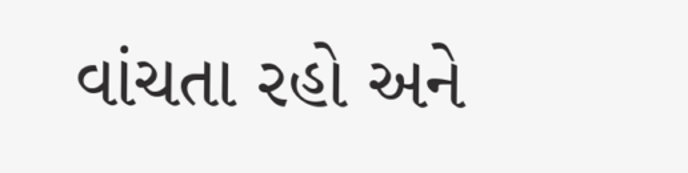વાંચતા રહો અને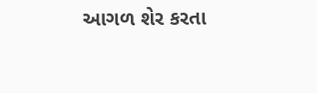આગળ શેર કરતા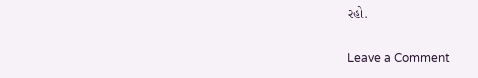રહો.

Leave a Comment